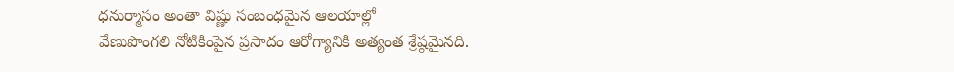ధనుర్మాసం అంతా విష్ణు సంబంధమైన ఆలయాల్లో
వేణుపొంగలి నోటికింపైన ప్రసాదం ఆరోగ్యానికి అత్యంత శ్రేష్ఠమైనది.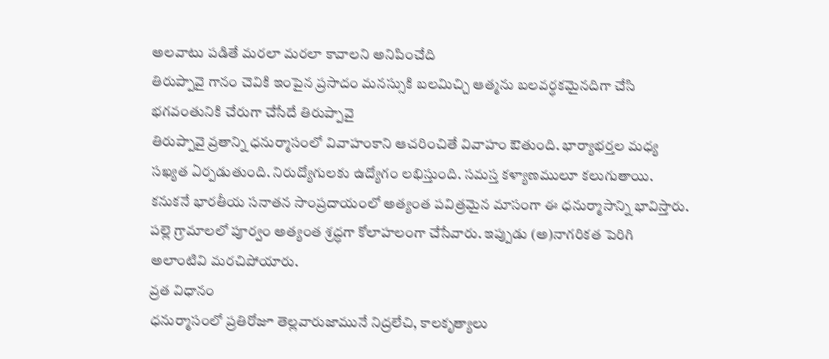అలవాటు పడితే మరలా మరలా కావాలని అనిపించేది
తిరుప్పావై గానం చెవికి ఇంపైన ప్రసాదం మనస్సుకి బలమిచ్చి ఆత్మను బలవర్ధకమైనదిగా చేసి భగవంతునికి చేరుగా చేసేదే తిరుప్పావై
తిరుప్పావై వ్రతాన్ని ధనుర్మాసంలో వివాహంకాని ఆచరించితే వివాహం ఔతుంది. భార్యాభర్తల మధ్య సఖ్యత ఏర్పడుతుంది. నిరుద్యోగులకు ఉద్యోగం లభిస్తుంది. సమస్త కళ్యాణములూ కలుగుతాయి.
కనుకనే భారతీయ సనాతన సాంప్రదాయంలో అత్యంత పవిత్రమైన మాసంగా ఈ ధనుర్మాసాన్ని భావిస్తారు.
పల్లె గ్రామాలలో పూర్వం అత్యంత శ్రద్ధగా కోలాహలంగా చేసేవారు. ఇప్పుడు (అ)నాగరికత పెరిగి అలాంటివి మరచిపోయారు.
వ్రత విధానం
ధనుర్మాసంలో ప్రతిరోజూ తెల్లవారుజామునే నిద్రలేచి, కాలకృత్యాలు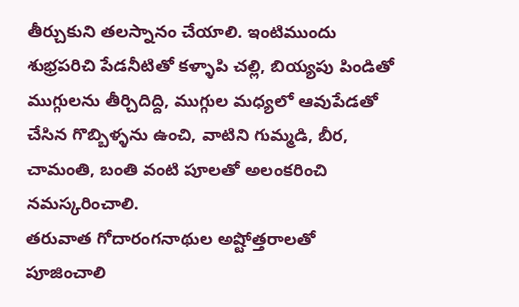తీర్చుకుని తలస్నానం చేయాలి. ఇంటిముందు శుభ్రపరిచి పేడనీటితో కళ్ళాపి చల్లి, బియ్యపు పిండితో ముగ్గులను తీర్చిదిద్ది, ముగ్గుల మధ్యలో ఆవుపేడతో చేసిన గొబ్బిళ్ళను ఉంచి, వాటిని గుమ్మడి, బీర, చామంతి, బంతి వంటి పూలతో అలంకరించి నమస్కరించాలి.
తరువాత గోదారంగనాథుల అష్టోత్తరాలతో పూజించాలి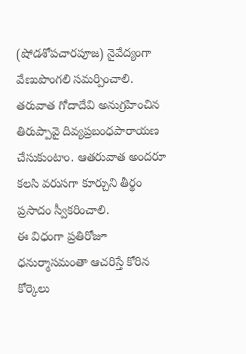(షోడశోపచారపూజ) నైవేద్యంగా వేణుపొంగలి సమర్పించాలి.
తరువాత గోదాదేవి అనుగ్రహించిన తిరుప్పావై దివ్యప్రబంధపారాయణ చేసుకుంటాం. ఆతరువాత అందరూ కలసి వరుసగా కూర్చుని తీర్థం ప్రసాదం స్వీకరించాలి.
ఈ విధంగా ప్రతిరోజూ ధనుర్మాసమంతా ఆచరిస్తే కోరిన కోర్కెలు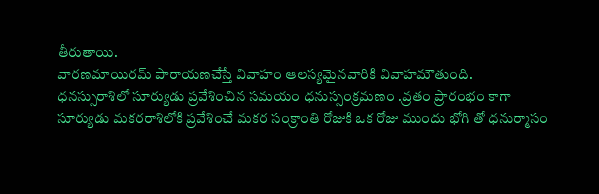తీరుతాయి.
వారణమాయిరమ్ పారాయణచేస్తే వివాహం ఆలస్యమైనవారికి వివాహమౌతుంది.
ధనస్సురాశిలో సూర్యుడు ప్రవేశించిన సమయం ధనుస్సంక్రమణం .వ్రతం ప్రారంభం కాగా
సూర్యుడు మకరరాశిలోకి ప్రవేశించే మకర సంక్రాంతి రోజుకి ఒక రోజు ముందు భోగి తో ధనుర్మాసం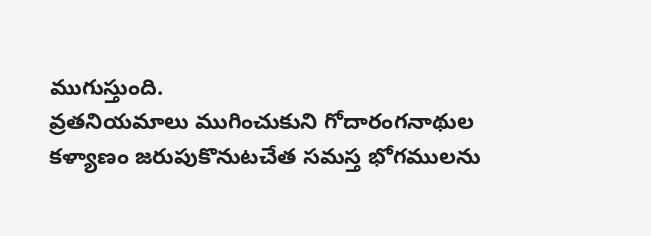ముగుస్తుంది.
వ్రతనియమాలు ముగించుకుని గోదారంగనాథుల కళ్యాణం జరుపుకొనుటచేత సమస్త భోగములను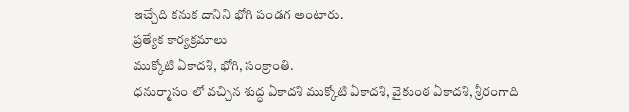ఇచ్చేది కనుక దానిని భోగి పండగ అంటారు.
ప్రత్యేక కార్యక్రమాలు
ముక్కోటి ఏకాదశి, భోగి, సంక్రాంతి.
ధనుర్మాసం లో వచ్చిన శుద్ధ ఏకాదశి ముక్కోటి ఏకాదశి, వైకుంఠ ఏకాదశి, శ్రీరంగాది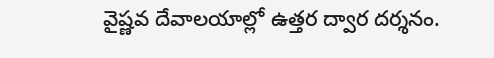వైష్ణవ దేవాలయాల్లో ఉత్తర ద్వార దర్శనం.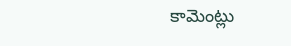కామెంట్లు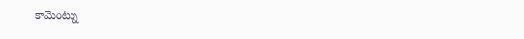కామెంట్ను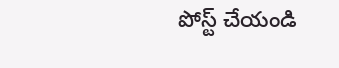పోస్ట్ చేయండి